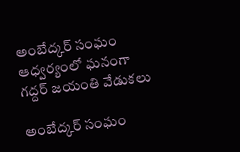అంబేద్కర్ సంఘం ఆధ్వర్యంలో ఘనంగా గద్దర్ జయంతి వేడుకలు

అంబేద్కర్ సంఘం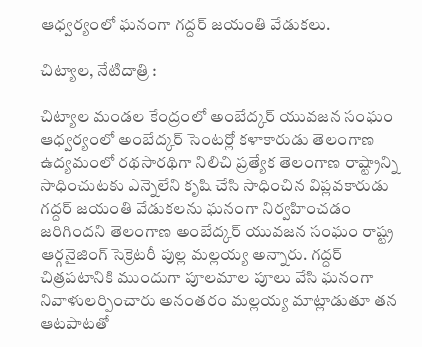ఆధ్వర్యంలో ఘనంగా గద్దర్ జయంతి వేడుకలు.

చిట్యాల, నేటిదాత్రి :

చిట్యాల మండల కేంద్రంలో అంబేద్కర్ యువజన సంఘం ఆధ్వర్యంలో అంబేద్కర్ సెంటర్లో కళాకారుడు తెలంగాణ ఉద్యమంలో రథసారథిగా నిలిచి ప్రత్యేక తెలంగాణ రాష్ట్రాన్ని సాధించుటకు ఎన్నెలేని కృషి చేసి సాధించిన విప్లవకారుడు గద్దర్ జయంతి వేడుకలను ఘనంగా నిర్వహించడం జరిగిందని తెలంగాణ అంబేద్కర్ యువజన సంఘం రాష్ట్ర ఆర్గనైజింగ్ సెక్రెటరీ పుల్ల మల్లయ్య అన్నారు. గద్దర్ చిత్రపటానికి ముందుగా పూలమాల పూలు వేసి ఘనంగా నివాళులర్పించారు అనంతరం మల్లయ్య మాట్లాడుతూ తన ఆటపాటతో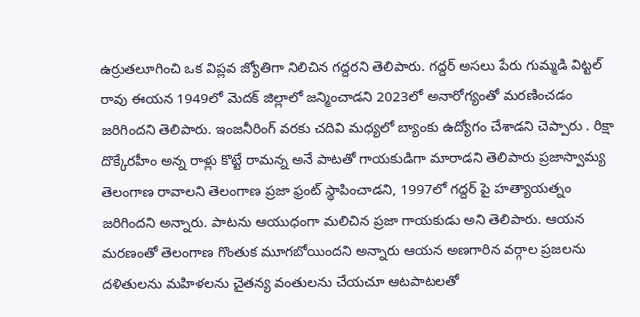ఉర్రుతలూగించి ఒక విప్లవ జ్యోతిగా నిలిచిన గద్దరని తెలిపారు. గద్దర్ అసలు పేరు గుమ్మడి విట్టల్ రావు ఈయన 1949లో మెదక్ జిల్లాలో జన్మించాడని 2023లో అనారోగ్యంతో మరణించడం జరిగిందని తెలిపారు. ఇంజనీరింగ్ వరకు చదివి మధ్యలో బ్యాంకు ఉద్యోగం చేశాడని చెప్పారు . రిక్షా దొక్కేరహీం అన్న రాళ్లు కొట్టే రామన్న అనే పాటతో గాయకుడిగా మారాడని తెలిపారు ప్రజాస్వామ్య తెలంగాణ రావాలని తెలంగాణ ప్రజా ఫ్రంట్ స్థాపించాడని, 1997లో గద్దర్ పై హత్యాయత్నం జరిగిందని అన్నారు. పాటను ఆయుధంగా మలిచిన ప్రజా గాయకుడు అని తెలిపారు. ఆయన మరణంతో తెలంగాణ గొంతుక మూగబోయిందని అన్నారు ఆయన అణగారిన వర్గాల ప్రజలను దళితులను మహిళలను చైతన్య వంతులను చేయచూ ఆటపాటలతో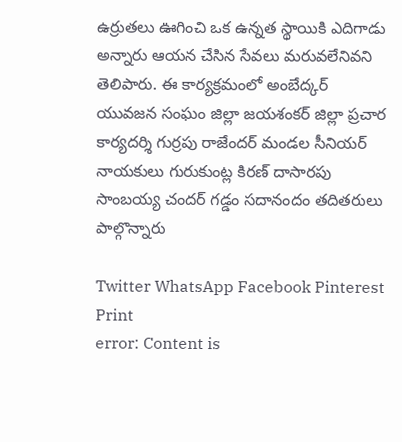ఉర్రుతలు ఊగించి ఒక ఉన్నత స్థాయికి ఎదిగాడు అన్నారు ఆయన చేసిన సేవలు మరువలేనివని తెలిపారు. ఈ కార్యక్రమంలో అంబేద్కర్ యువజన సంఘం జిల్లా జయశంకర్ జిల్లా ప్రచార కార్యదర్శి గుర్రపు రాజేందర్ మండల సీనియర్ నాయకులు గురుకుంట్ల కిరణ్ దాసారపు సాంబయ్య చందర్ గడ్డం సదానందం తదితరులు పాల్గొన్నారు

Twitter WhatsApp Facebook Pinterest Print
error: Content is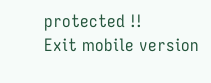protected !!
Exit mobile version